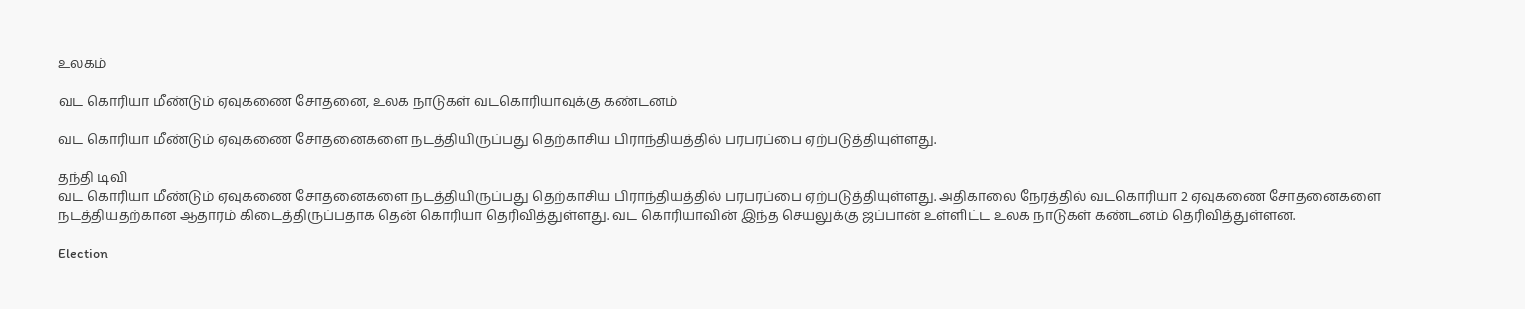உலகம்

வட கொரியா மீண்டும் ஏவுகணை சோதனை, உலக நாடுகள் வடகொரியாவுக்கு கண்டனம்

வட கொரியா மீண்டும் ஏவுகணை சோதனைகளை நடத்தியிருப்பது தெற்காசிய பிராந்தியத்தில் பரபரப்பை ஏற்படுத்தியுள்ளது.

தந்தி டிவி
வட கொரியா மீண்டும் ஏவுகணை சோதனைகளை நடத்தியிருப்பது தெற்காசிய பிராந்தியத்தில் பரபரப்பை ஏற்படுத்தியுள்ளது. அதிகாலை நேரத்தில் வடகொரியா 2 ஏவுகணை சோதனைகளை நடத்தியதற்கான ஆதாரம் கிடைத்திருப்பதாக தென் கொரியா தெரிவித்துள்ளது. வட கொரியாவின் இந்த செயலுக்கு ஜப்பான் உள்ளிட்ட உலக நாடுகள் கண்டனம் தெரிவித்துள்ளன.

Election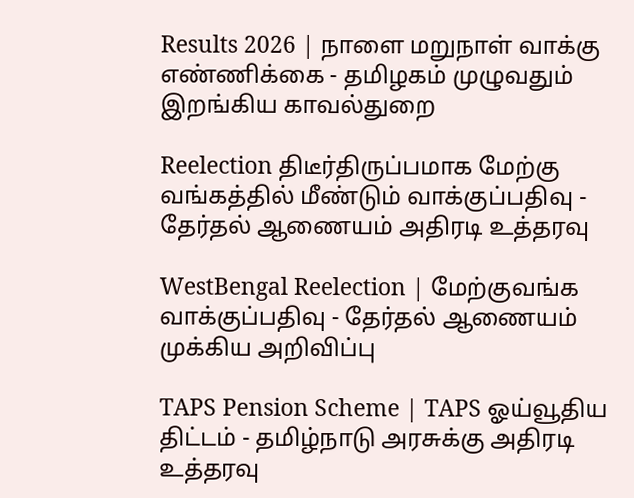Results 2026 | நாளை மறுநாள் வாக்கு எண்ணிக்கை - தமிழகம் முழுவதும் இறங்கிய காவல்துறை

Reelection திடீர்திருப்பமாக மேற்கு வங்கத்தில் மீண்டும் வாக்குப்பதிவு - தேர்தல் ஆணையம் அதிரடி உத்தரவு

WestBengal Reelection | மேற்குவங்க வாக்குப்பதிவு - தேர்தல் ஆணையம் முக்கிய அறிவிப்பு

TAPS Pension Scheme | TAPS ஓய்வூதிய திட்டம் - தமிழ்நாடு அரசுக்கு அதிரடி உத்தரவு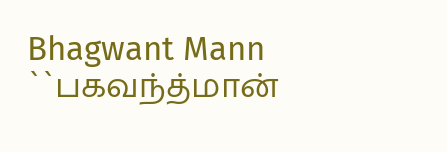Bhagwant Mann ``பகவந்த்மான்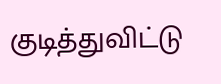குடித்துவிட்டு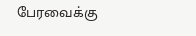பேரவைக்கு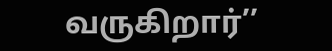வருகிறார்’’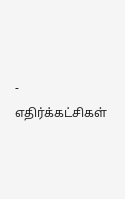- எதிர்க்கட்சிகள்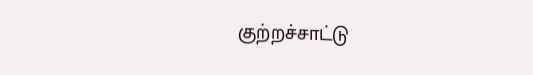குற்றச்சாட்டு